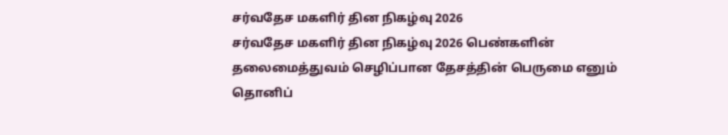சர்வதேச மகளிர் தின நிகழ்வு 2026
சர்வதேச மகளிர் தின நிகழ்வு 2026 பெண்களின் தலைமைத்துவம் செழிப்பான தேசத்தின் பெருமை எனும் தொனிப்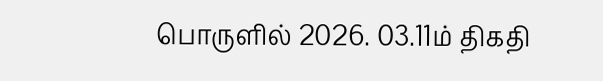பொருளில் 2026. 03.11ம் திகதி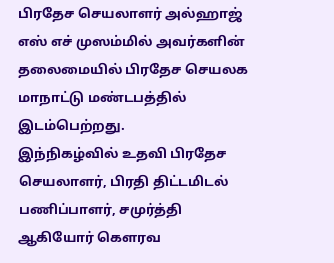பிரதேச செயலாளர் அல்ஹாஜ் எஸ் எச் முஸம்மில் அவர்களின் தலைமையில் பிரதேச செயலக மாநாட்டு மண்டபத்தில் இடம்பெற்றது.
இந்நிகழ்வில் உதவி பிரதேச செயலாளர், பிரதி திட்டமிடல் பணிப்பாளர், சமுர்த்தி ஆகியோர் கௌரவ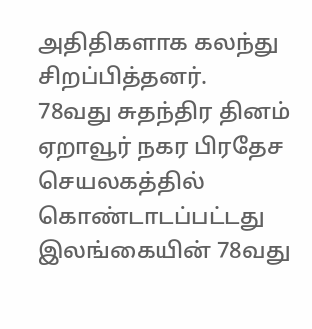அதிதிகளாக கலந்து சிறப்பித்தனர்.
78வது சுதந்திர தினம் ஏறாவூர் நகர பிரதேச செயலகத்தில் கொண்டாடப்பட்டது
இலங்கையின் 78வது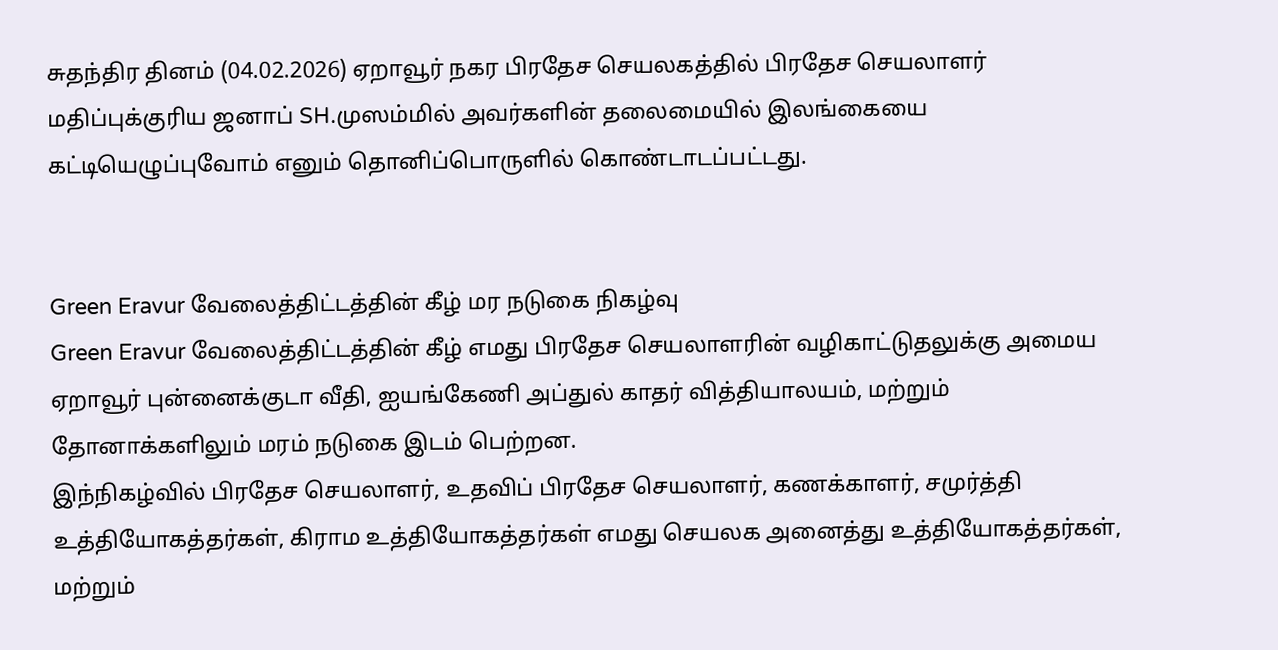சுதந்திர தினம் (04.02.2026) ஏறாவூர் நகர பிரதேச செயலகத்தில் பிரதேச செயலாளர் மதிப்புக்குரிய ஜனாப் SH.முஸம்மில் அவர்களின் தலைமையில் இலங்கையை கட்டியெழுப்புவோம் எனும் தொனிப்பொருளில் கொண்டாடப்பட்டது.


Green Eravur வேலைத்திட்டத்தின் கீழ் மர நடுகை நிகழ்வு
Green Eravur வேலைத்திட்டத்தின் கீழ் எமது பிரதேச செயலாளரின் வழிகாட்டுதலுக்கு அமைய ஏறாவூர் புன்னைக்குடா வீதி, ஐயங்கேணி அப்துல் காதர் வித்தியாலயம், மற்றும் தோனாக்களிலும் மரம் நடுகை இடம் பெற்றன.
இந்நிகழ்வில் பிரதேச செயலாளர், உதவிப் பிரதேச செயலாளர், கணக்காளர், சமுர்த்தி உத்தியோகத்தர்கள், கிராம உத்தியோகத்தர்கள் எமது செயலக அனைத்து உத்தியோகத்தர்கள், மற்றும்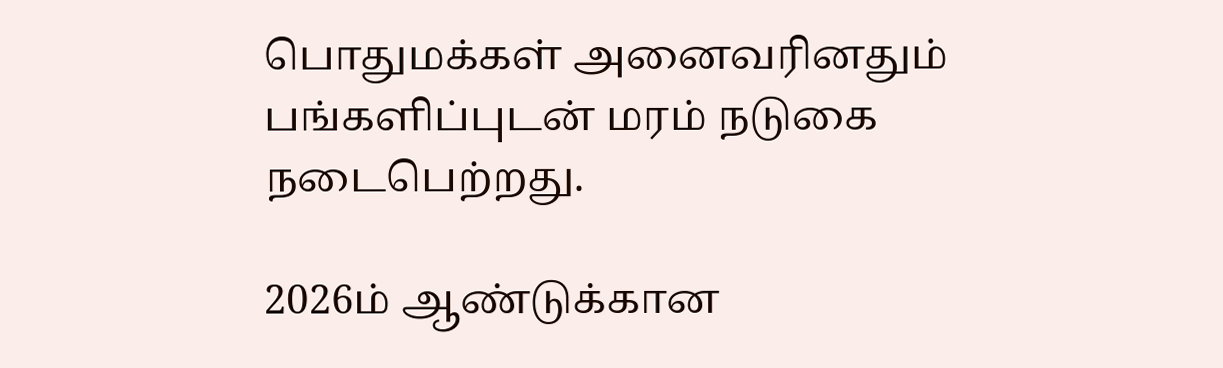பொதுமக்கள் அனைவரினதும் பங்களிப்புடன் மரம் நடுகை நடைபெற்றது.

2026ம் ஆண்டுக்கான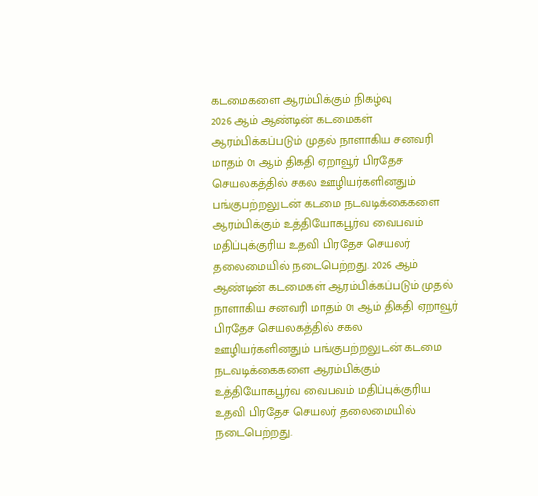கடமைகளை ஆரம்பிக்கும் நிகழ்வு
2026 ஆம் ஆண்டின் கடமைகள் ஆரம்பிக்கப்படும் முதல் நாளாகிய சனவரி மாதம் 01 ஆம் திகதி ஏறாவூர் பிரதேச செயலகத்தில் சகல ஊழியர்களினதும் பங்குபற்றலுடன் கடமை நடவடிக்கைகளை ஆரம்பிக்கும் உத்தியோகபூர்வ வைபவம் மதிப்புக்குரிய உதவி பிரதேச செயலர் தலைமையில் நடைபெற்றது. 2026 ஆம் ஆண்டின் கடமைகள் ஆரம்பிக்கப்படும் முதல் நாளாகிய சனவரி மாதம் 01 ஆம் திகதி ஏறாவூர் பிரதேச செயலகத்தில் சகல ஊழியர்களினதும் பங்குபற்றலுடன் கடமை நடவடிக்கைகளை ஆரம்பிக்கும் உத்தியோகபூர்வ வைபவம் மதிப்புக்குரிய உதவி பிரதேச செயலர் தலைமையில் நடைபெற்றது.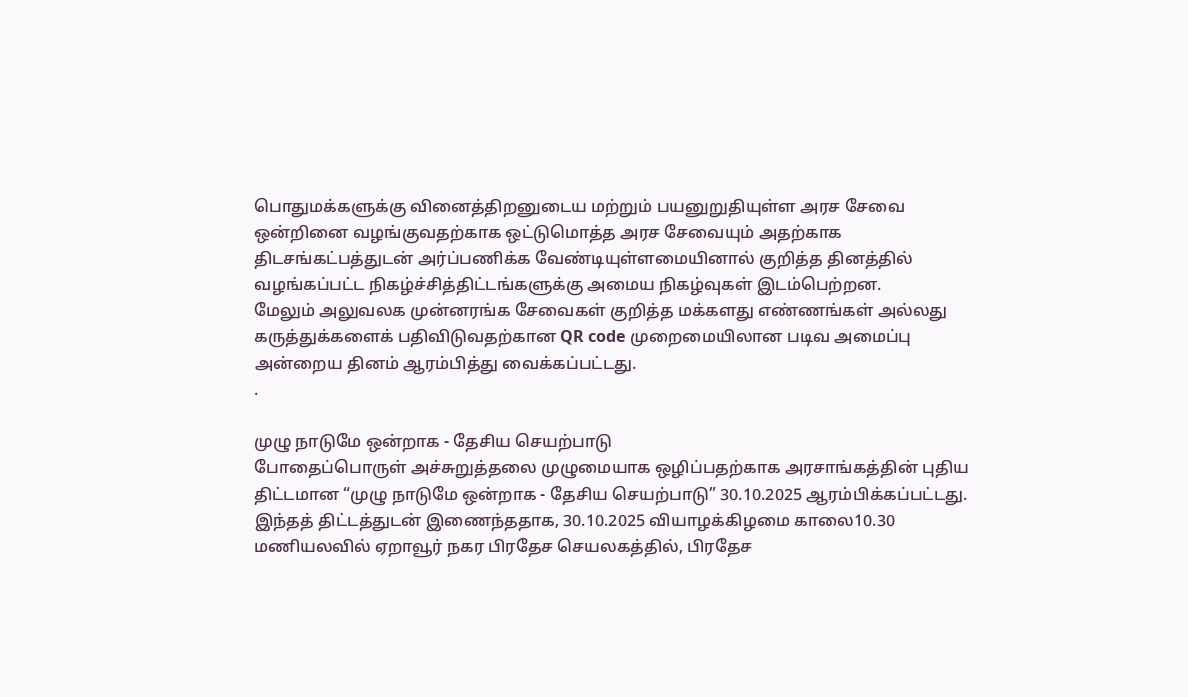பொதுமக்களுக்கு வினைத்திறனுடைய மற்றும் பயனுறுதியுள்ள அரச சேவை ஒன்றினை வழங்குவதற்காக ஒட்டுமொத்த அரச சேவையும் அதற்காக திடசங்கட்பத்துடன் அர்ப்பணிக்க வேண்டியுள்ளமையினால் குறித்த தினத்தில் வழங்கப்பட்ட நிகழ்ச்சித்திட்டங்களுக்கு அமைய நிகழ்வுகள் இடம்பெற்றன.
மேலும் அலுவலக முன்னரங்க சேவைகள் குறித்த மக்களது எண்ணங்கள் அல்லது கருத்துக்களைக் பதிவிடுவதற்கான QR code முறைமையிலான படிவ அமைப்பு அன்றைய தினம் ஆரம்பித்து வைக்கப்பட்டது.
.

முழு நாடுமே ஒன்றாக - தேசிய செயற்பாடு
போதைப்பொருள் அச்சுறுத்தலை முழுமையாக ஒழிப்பதற்காக அரசாங்கத்தின் புதிய திட்டமான “முழு நாடுமே ஒன்றாக - தேசிய செயற்பாடு” 30.10.2025 ஆரம்பிக்கப்பட்டது.
இந்தத் திட்டத்துடன் இணைந்ததாக, 30.10.2025 வியாழக்கிழமை காலை10.30 மணியலவில் ஏறாவூர் நகர பிரதேச செயலகத்தில், பிரதேச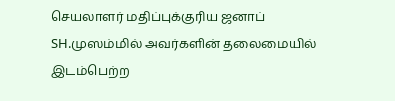செயலாளர் மதிப்புக்குரிய ஜனாப் SH.முஸம்மில் அவர்களின் தலைமையில் இடம்பெற்ற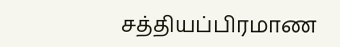சத்தியப்பிரமாண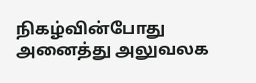நிகழ்வின்போது அனைத்து அலுவலக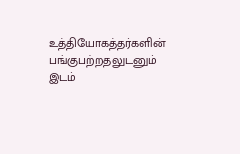உத்தியோகத்தர்களின் பங்குபற்றதலுடனும் இடம்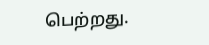பெற்றது.